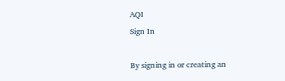AQI
Sign In

By signing in or creating an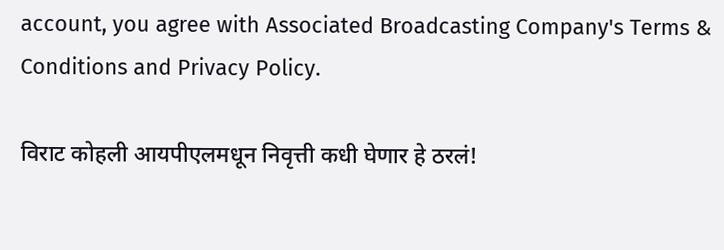account, you agree with Associated Broadcasting Company's Terms & Conditions and Privacy Policy.

विराट कोहली आयपीएलमधून निवृत्ती कधी घेणार हे ठरलं!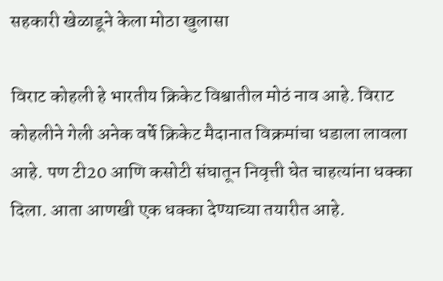सहकारी खेळाडूने केला मोठा खुलासा

विराट कोहली हे भारतीय क्रिकेट विश्वातील मोठं नाव आहे. विराट कोहलीने गेली अनेक वर्षे क्रिकेट मैदानात विक्रमांचा धडाला लावला आहे. पण टी20 आणि कसोटी संघातून निवृत्ती घेत चाहत्यांना धक्का दिला. आता आणखी एक धक्का देण्याच्या तयारीत आहे.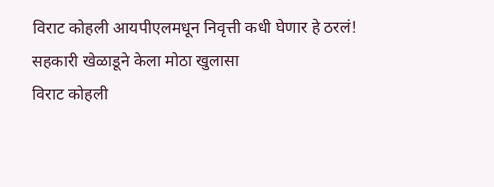विराट कोहली आयपीएलमधून निवृत्ती कधी घेणार हे ठरलं! सहकारी खेळाडूने केला मोठा खुलासा
विराट कोहली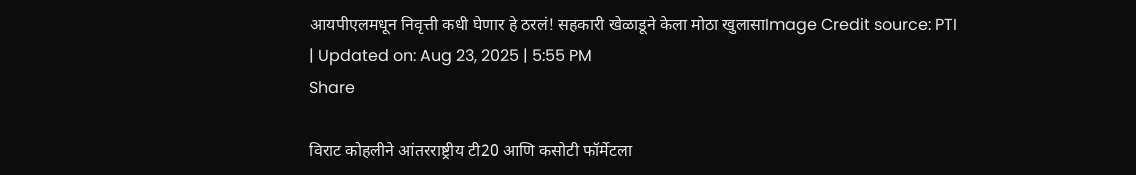आयपीएलमधून निवृत्ती कधी घेणार हे ठरलं! सहकारी खेळाडूने केला मोठा खुलासाImage Credit source: PTI
| Updated on: Aug 23, 2025 | 5:55 PM
Share

विराट कोहलीने आंतरराष्ट्रीय टी20 आणि कसोटी फॉर्मेटला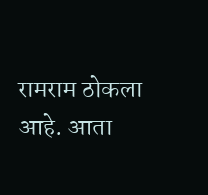रामराम ठोकला आहे. आता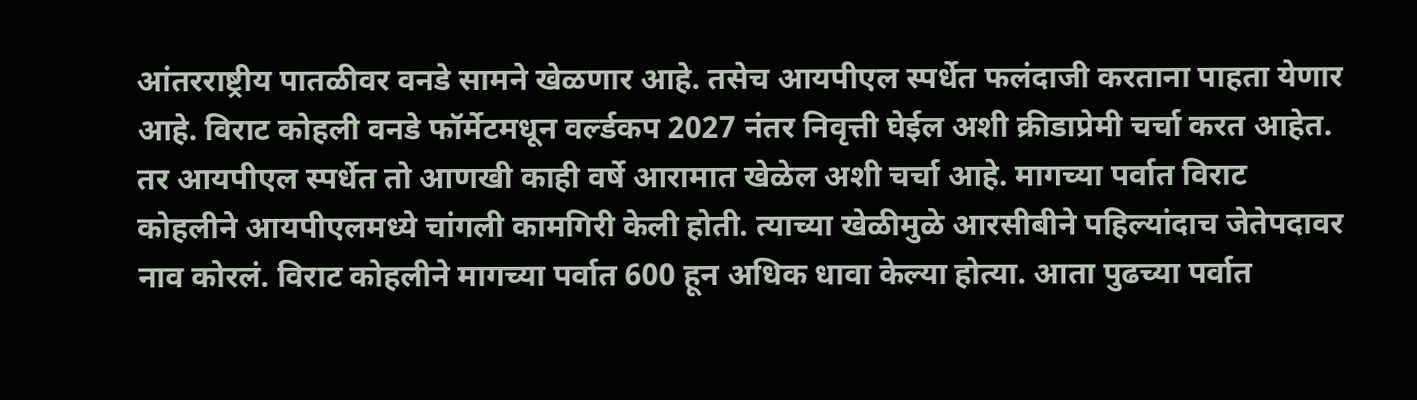आंतरराष्ट्रीय पातळीवर वनडे सामने खेळणार आहे. तसेच आयपीएल स्पर्धेत फलंदाजी करताना पाहता येणार आहे. विराट कोहली वनडे फॉर्मेटमधून वर्ल्डकप 2027 नंतर निवृत्ती घेईल अशी क्रीडाप्रेमी चर्चा करत आहेत. तर आयपीएल स्पर्धेत तो आणखी काही वर्षे आरामात खेळेल अशी चर्चा आहे. मागच्या पर्वात विराट कोहलीने आयपीएलमध्ये चांगली कामगिरी केली होती. त्याच्या खेळीमुळे आरसीबीने पहिल्यांदाच जेतेपदावर नाव कोरलं. विराट कोहलीने मागच्या पर्वात 600 हून अधिक धावा केल्या होत्या. आता पुढच्या पर्वात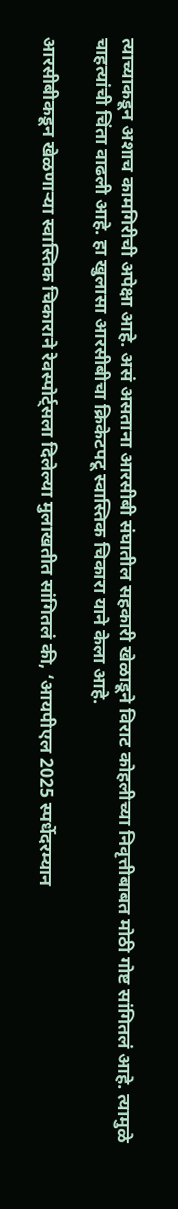त्याच्याकडून अशाच कामगिरीची अपेक्षा आहे. असं असताना आरसीबी संघातील सहकारी खेळाडूने विराट कोहलीच्या निवृत्तीबाबत मोठी गोष्ट सांगितलं आहे. त्यामुळे चाहत्यांची चिंता वाढली आहे. हा खुलासा आरसीबीचा क्रिकेटपटू स्वास्तिक चिकारा याने केला आहे.

आरसीबीकडून खेळणाऱ्या स्वास्तिक चिकाराने रेवस्पोर्ट्सला दिलेल्या मुलाखतीत सांगितलं की, ‘आयपीएल 2025 स्पर्धेदरम्यान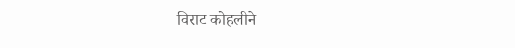विराट कोहलीने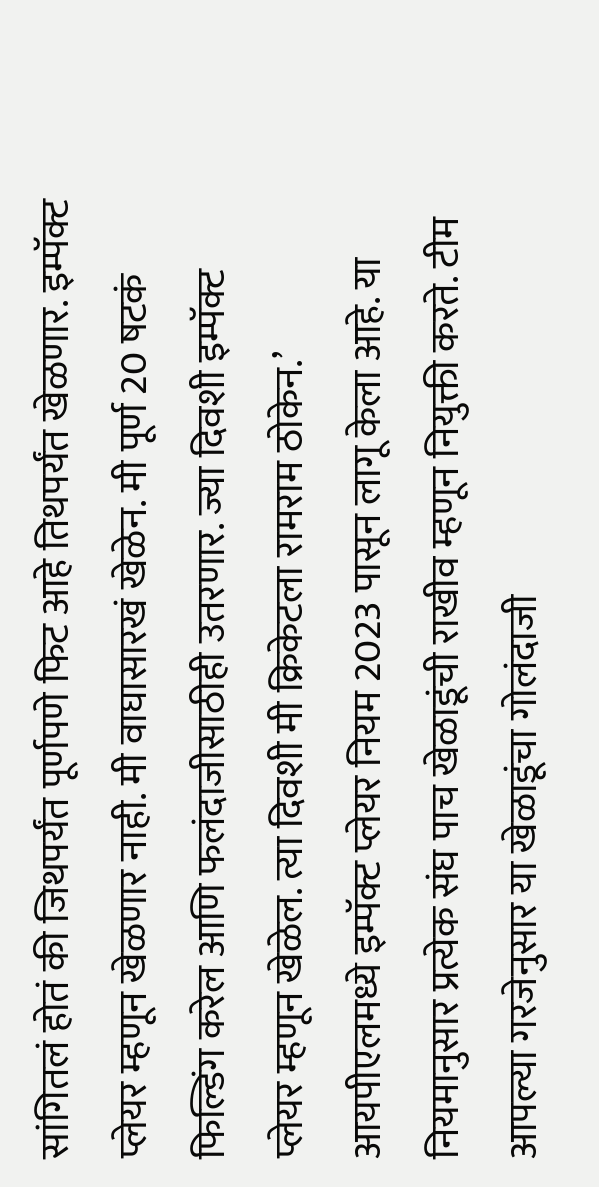सांगितलं होतं की जिथपर्यंत पूर्णपणे फिट आहे तिथपर्यंत खेळणार. इम्पॅक्ट प्लेयर म्हणून खेळणार नाही. मी वाघासारखं खेळेन. मी पूर्ण 20 षटकं फिल्डिंग करेल आणि फलंदाजीसाठीही उतरणार. ज्या दिवशी इम्पॅक्ट प्लेयर म्हणून खेळेल. त्या दिवशी मी क्रिकेटला रामराम ठोकेन.’ आयपीएलमध्ये इम्पॅक्ट प्लेयर नियम 2023 पासून लागू केला आहे. या नियमानुसार प्रत्येक संघ पाच खेळाडूंची राखीव म्हणून नियुक्ती करते. टीम आपल्या गरजेनुसार या खेळाडूंचा गोलंदाजी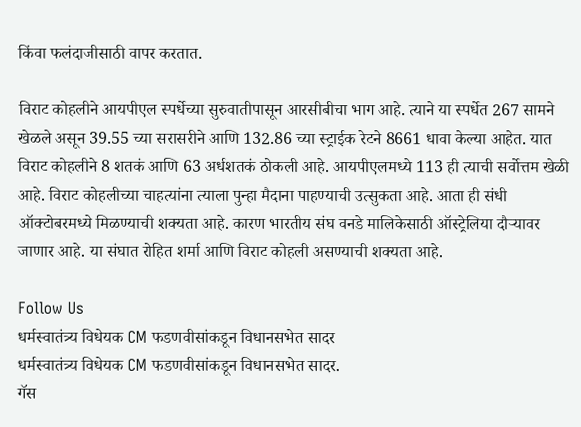किंवा फलंदाजीसाठी वापर करतात.

विराट कोहलीने आयपीएल स्पर्धेच्या सुरुवातीपासून आरसीबीचा भाग आहे. त्याने या स्पर्धेत 267 सामने खेळले असून 39.55 च्या सरासरीने आणि 132.86 च्या स्ट्राईक रेटने 8661 धावा केल्या आहेत. यात विराट कोहलीने 8 शतकं आणि 63 अर्धशतकं ठोकली आहे. आयपीएलमध्ये 113 ही त्याची सर्वोत्तम खेळी आहे. विराट कोहलीच्या चाहत्यांना त्याला पुन्हा मैदाना पाहण्याची उत्सुकता आहे. आता ही संधी ऑक्टोबरमध्ये मिळण्याची शक्यता आहे. कारण भारतीय संघ वनडे मालिकेसाठी ऑस्ट्रेलिया दौऱ्यावर जाणार आहे. या संघात रोहित शर्मा आणि विराट कोहली असण्याची शक्यता आहे.

Follow Us
धर्मस्वातंत्र्य विधेयक CM फडणवीसांकडून विधानसभेत सादर
धर्मस्वातंत्र्य विधेयक CM फडणवीसांकडून विधानसभेत सादर.
गॅस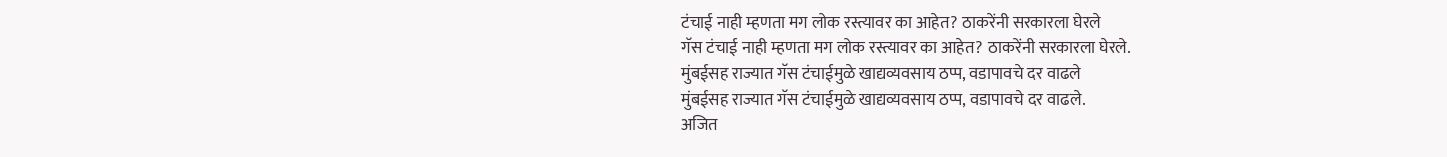टंचाई नाही म्हणता मग लोक रस्त्यावर का आहेत? ठाकरेंनी सरकारला घेरले
गॅस टंचाई नाही म्हणता मग लोक रस्त्यावर का आहेत? ठाकरेंनी सरकारला घेरले.
मुंबईसह राज्यात गॅस टंचाईमुळे खाद्यव्यवसाय ठप्प, वडापावचे दर वाढले
मुंबईसह राज्यात गॅस टंचाईमुळे खाद्यव्यवसाय ठप्प, वडापावचे दर वाढले.
अजित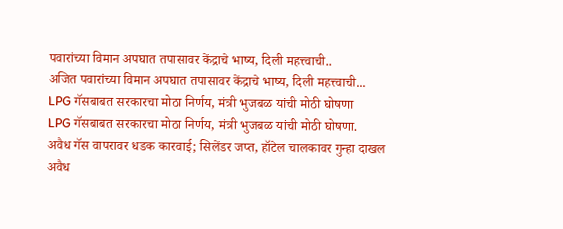पवारांच्या विमान अपघात तपासावर केंद्राचे भाष्य, दिली महत्त्वाची..
अजित पवारांच्या विमान अपघात तपासावर केंद्राचे भाष्य, दिली महत्त्वाची...
LPG गॅसबाबत सरकारचा मोठा निर्णय, मंत्री भुजबळ यांची मोठी घोषणा
LPG गॅसबाबत सरकारचा मोठा निर्णय, मंत्री भुजबळ यांची मोठी घोषणा.
अवैध गॅस वापरावर धडक कारवाई; सिलेंडर जप्त, हॉटेल चालकावर गुन्हा दाखल
अवैध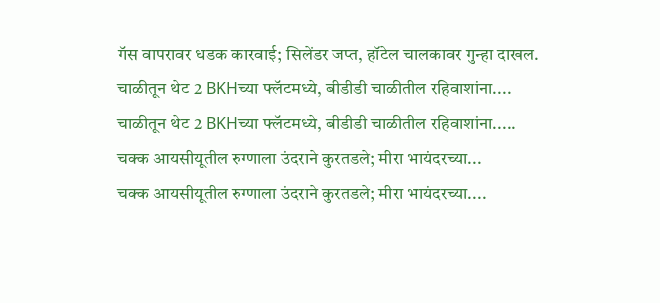गॅस वापरावर धडक कारवाई; सिलेंडर जप्त, हॉटेल चालकावर गुन्हा दाखल.
चाळीतून थेट 2 BKHच्या फ्लॅटमध्ये, बीडीडी चाळीतील रहिवाशांना....
चाळीतून थेट 2 BKHच्या फ्लॅटमध्ये, बीडीडी चाळीतील रहिवाशांना.....
चक्क आयसीयूतील रुग्णाला उंदराने कुरतडले; मीरा भायंदरच्या...
चक्क आयसीयूतील रुग्णाला उंदराने कुरतडले; मीरा भायंदरच्या....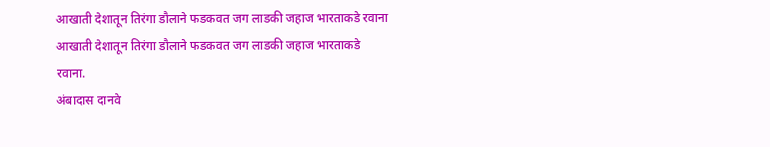आखाती देशातून तिरंगा डौलाने फडकवत जग लाडकी जहाज भारताकडे रवाना
आखाती देशातून तिरंगा डौलाने फडकवत जग लाडकी जहाज भारताकडे रवाना.
अंबादास दानवे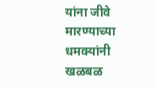यांना जीवे मारण्याच्या धमक्यांनी खळबळ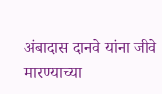अंबादास दानवे यांना जीवे मारण्याच्या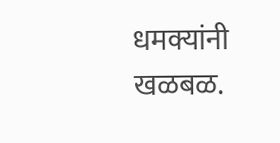धमक्यांनी खळबळ.